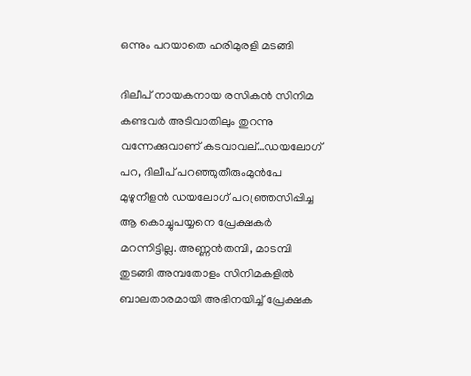ഒന്നും പറയാതെ ഹരിമുരളി മടങ്ങി

ദിലീപ് നായകനായ രസികൻ സിനിമ കണ്ടവർ അടിവാതിലും തുറന്നു വന്നേക്കുവാണ് കടവാവല്…ഡയലോഗ് പറ, ദിലീപ് പറഞ്ഞുതീരുംമുൻപേ മുഴുനീളൻ ഡയലോഗ് പറഞ്ഞ്രസിപ്പിച്ച ആ കൊച്ചുപയ്യനെ പ്രേക്ഷകർ മറന്നിട്ടില്ല. അണ്ണൻതമ്പി, മാടമ്പി തുടങ്ങി അമ്പതോളം സിനിമകളിൽ ബാലതാരമായി അഭിനയിച്ച് പ്രേക്ഷക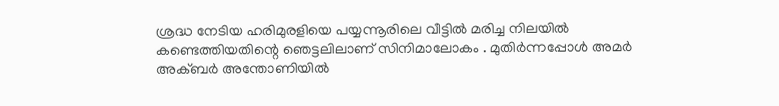ശ്രദ്ധ നേടിയ ഹരിമുരളിയെ പയ്യന്നൂരിലെ വീട്ടിൽ മരിച്ച നിലയിൽ കണ്ടെത്തിയതിന്റെ ഞെട്ടലിലാണ് സിനിമാലോകം . മുതിർന്നപ്പോൾ അമർ അക്ബർ അന്തോണിയിൽ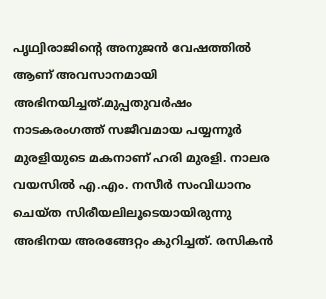പൃഥ്വിരാജിന്റെ അനുജൻ വേഷത്തിൽ ആണ് അവസാനമായി അഭിനയിച്ചത്.മുപ്പതുവർഷം നാടകരംഗത്ത് സജീവമായ പയ്യന്നൂർ മുരളിയുടെ മകനാണ് ഹരി മുരളി. നാലര വയസിൽ എ.എം. നസീർ സംവിധാനം ചെയ്ത സിരീയലിലൂടെയായിരുന്നു അഭിനയ അരങ്ങേറ്റം കുറിച്ചത്. രസികൻ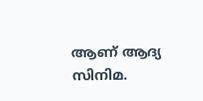ആണ് ആദ്യ സിനിമ.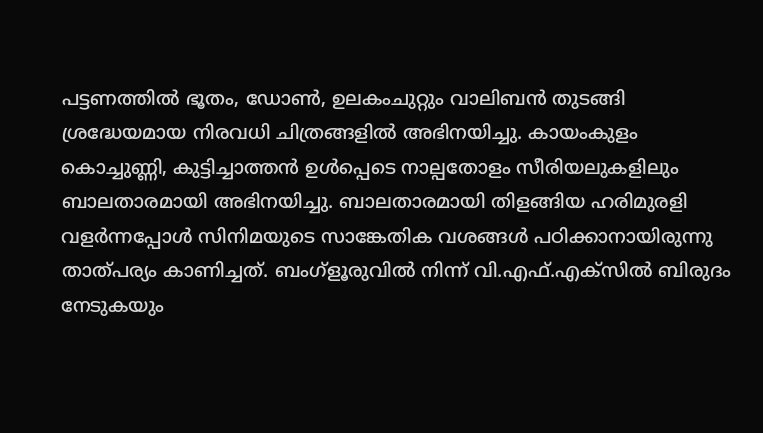പട്ടണത്തിൽ ഭൂതം, ഡോൺ, ഉലകംചുറ്റും വാലിബൻ തുടങ്ങി ശ്രദ്ധേയമായ നിരവധി ചിത്രങ്ങളിൽ അഭിനയിച്ചു. കായംകുളം കൊച്ചുണ്ണി, കുട്ടിച്ചാത്തൻ ഉൾപ്പെടെ നാല്പതോളം സീരിയലുകളിലും ബാലതാരമായി അഭിനയിച്ചു. ബാലതാരമായി തിളങ്ങിയ ഹരിമുരളി വളർന്നപ്പോൾ സിനിമയുടെ സാങ്കേതിക വശങ്ങൾ പഠിക്കാനായിരുന്നു താത്പര്യം കാണിച്ചത്. ബംഗ്ളൂരുവിൽ നിന്ന് വി.എഫ്.എക്സിൽ ബിരുദം നേടുകയും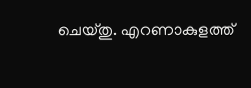ചെയ്തു. എറണാകുളത്ത്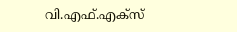വി.എഫ്.എക്സ്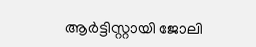ആർട്ടിസ്റ്റായി ജോലി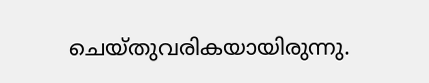ചെയ്തുവരികയായിരുന്നു.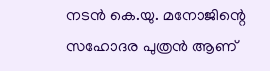നടൻ കെ.യു. മനോജിന്റെ സഹോദര പുത്രൻ ആണ്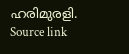ഹരിമുരളി.
Source link